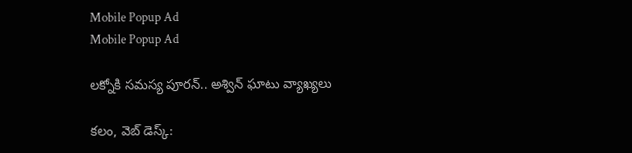Mobile Popup Ad
Mobile Popup Ad

లక్నోకి సమస్య పూరన్.. అశ్విన్ ఘాటు వ్యాఖ్యలు

కలం, వెబ్ డెస్క్: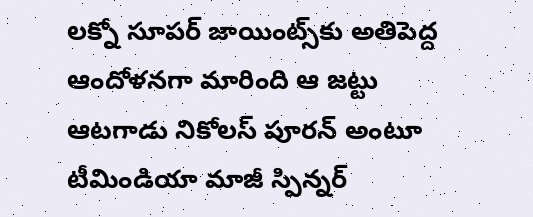లక్నో సూపర్ జాయింట్స్‌కు అతిపెద్ద ఆందోళనగా మారింది ఆ జట్టు ఆటగాడు నికోలస్ పూరన్ అంటూ టీమిండియా మాజీ స్పిన్నర్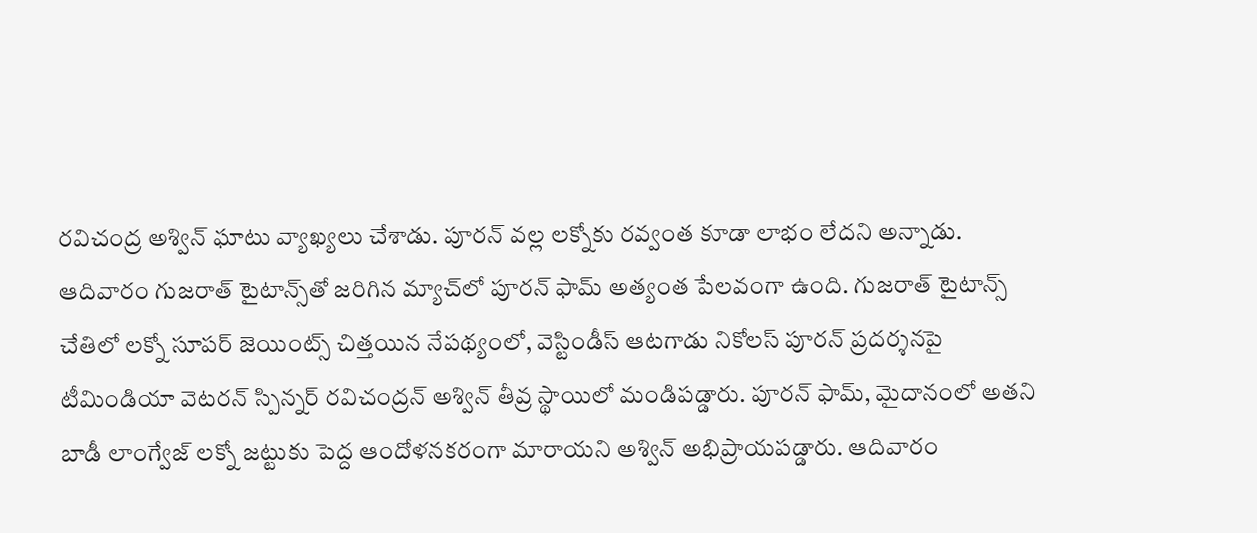రవిచంద్ర అశ్విన్ ఘాటు వ్యాఖ్యలు చేశాడు. పూరన్ వల్ల లక్నోకు రవ్వంత కూడా లాభం లేదని అన్నాడు. ఆదివారం గుజరాత్ టైటాన్స్‌తో జరిగిన మ్యాచ్‌లో పూరన్ ఫామ్ అత్యంత పేలవంగా ఉంది. గుజరాత్ టైటాన్స్ చేతిలో లక్నో సూపర్ జెయింట్స్ చిత్తయిన నేపథ్యంలో, వెస్టిండీస్ ఆటగాడు నికోలస్ పూరన్ ప్రదర్శనపై టీమిండియా వెటరన్ స్పిన్నర్ రవిచంద్రన్ అశ్విన్ తీవ్ర స్థాయిలో మండిపడ్డారు. పూరన్ ఫామ్, మైదానంలో అతని బాడీ లాంగ్వేజ్ లక్నో జట్టుకు పెద్ద ఆందోళనకరంగా మారాయని అశ్విన్ అభిప్రాయపడ్డారు. ఆదివారం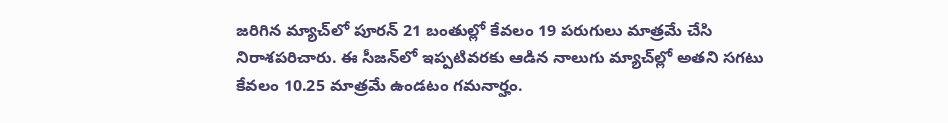జరిగిన మ్యాచ్‌లో పూరన్ 21 బంతుల్లో కేవలం 19 పరుగులు మాత్రమే చేసి నిరాశపరిచారు. ఈ సీజన్‌లో ఇప్పటివరకు ఆడిన నాలుగు మ్యాచ్‌ల్లో అతని సగటు కేవలం 10.25 మాత్రమే ఉండటం గమనార్హం.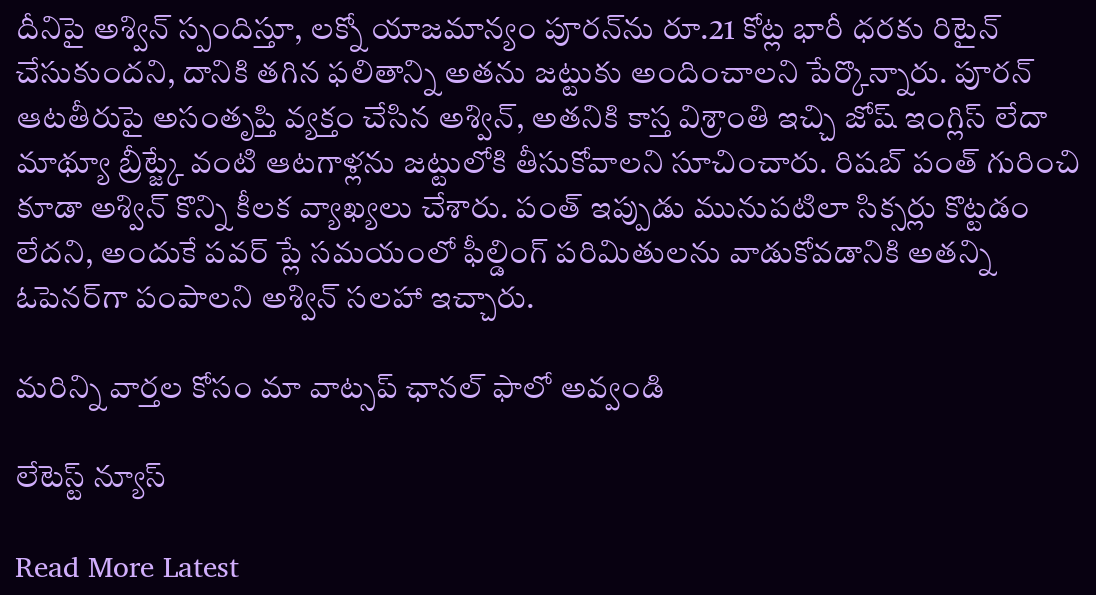దీనిపై అశ్విన్ స్పందిస్తూ, లక్నో యాజమాన్యం పూరన్‌ను రూ.21 కోట్ల భారీ ధరకు రిటైన్ చేసుకుందని, దానికి తగిన ఫలితాన్ని అతను జట్టుకు అందించాలని పేర్కొన్నారు. పూరన్ ఆటతీరుపై అసంతృప్తి వ్యక్తం చేసిన అశ్విన్, అతనికి కాస్త విశ్రాంతి ఇచ్చి జోష్ ఇంగ్లిస్ లేదా మాథ్యూ బ్రీట్జ్కే వంటి ఆటగాళ్లను జట్టులోకి తీసుకోవాలని సూచించారు. రిషబ్ పంత్ గురించి కూడా అశ్విన్ కొన్ని కీలక వ్యాఖ్యలు చేశారు. పంత్ ఇప్పుడు మునుపటిలా సిక్సర్లు కొట్టడం లేదని, అందుకే పవర్ ప్లే సమయంలో ఫీల్డింగ్ పరిమితులను వాడుకోవడానికి అతన్ని ఓపెనర్‌గా పంపాలని అశ్విన్ సలహా ఇచ్చారు.

మ‌రిన్ని వార్త‌ల కోసం మా వాట్స‌ప్ ఛాన‌ల్ ఫాలో అవ్వండి

లేటెస్ట్ న్యూస్‌

Read More Latest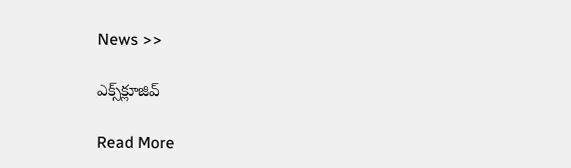News >>

ఎక్స్‌క్లూజివ్‌

Read More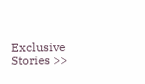Exclusive Stories >>